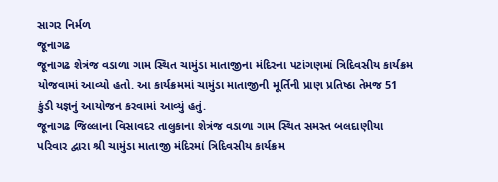સાગર નિર્મળ
જૂનાગઢ
જૂનાગઢ શેત્રંજ વડાળા ગામ સ્થિત ચામુંડા માતાજીના મંદિરના પટાંગણમાં ત્રિદિવસીય કાર્યક્રમ યોજવામાં આવ્યો હતો. આ કાર્યક્રમમાં ચામુંડા માતાજીની મૂર્તિની પ્રાણ પ્રતિષ્ઠા તેમજ 51 કુંડી યજ્ઞનું આયોજન કરવામાં આવ્યું હતું.
જૂનાગઢ જિલ્લાના વિસાવદર તાલુકાના શેત્રંજ વડાળા ગામ સ્થિત સમસ્ત બલદાણીયા પરિવાર દ્વારા શ્રી ચામુંડા માતાજી મંદિરમાં ત્રિદિવસીય કાર્યક્રમ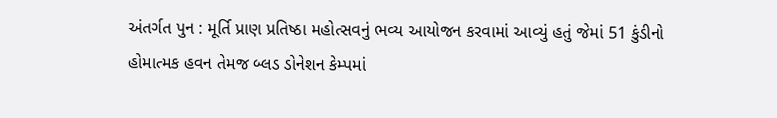અંતર્ગત પુન : મૂર્તિ પ્રાણ પ્રતિષ્ઠા મહોત્સવનું ભવ્ય આયોજન કરવામાં આવ્યું હતું જેમાં 51 કુંડીનો હોમાત્મક હવન તેમજ બ્લડ ડોનેશન કેમ્પમાં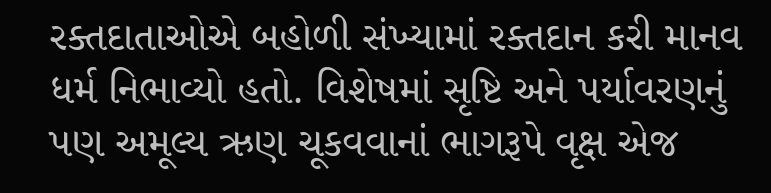રક્તદાતાઓએ બહોળી સંખ્યામાં રક્તદાન કરી માનવ ધર્મ નિભાવ્યો હતો. વિશેષમાં સૃષ્ટિ અને પર્યાવરણનું પણ અમૂલ્ય ઋણ ચૂકવવાનાં ભાગરૂપે વૃક્ષ એજ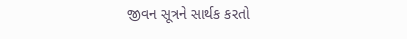જીવન સૂત્રને સાર્થક કરતો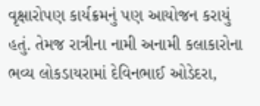વૃક્ષારોપણ કાર્યક્રમનું પણ આયોજન કરાયું હતું. તેમજ રાત્રીના નામી અનામી કલાકારોના ભવ્ય લોકડાયરામાં દેવિનભાઈ ઓડેદરા,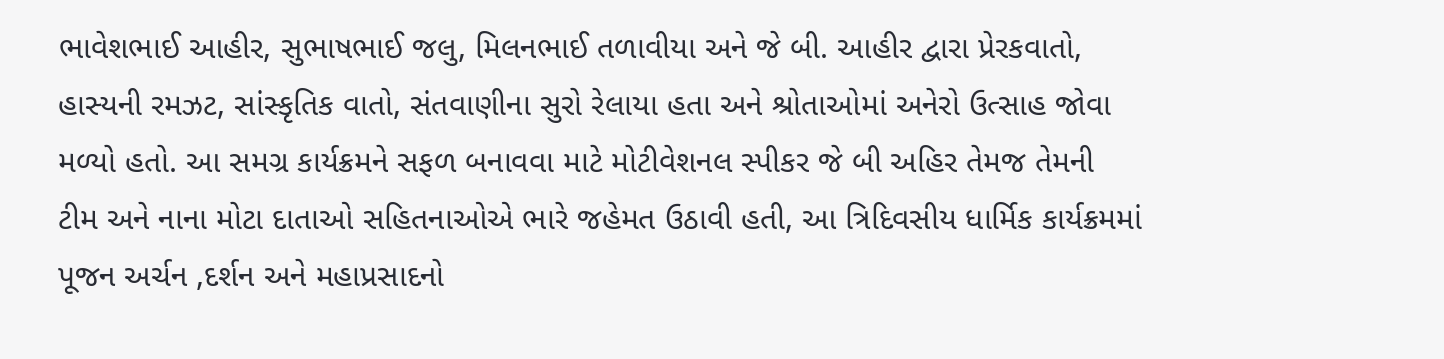ભાવેશભાઈ આહીર, સુભાષભાઈ જલુ, મિલનભાઈ તળાવીયા અને જે બી. આહીર દ્વારા પ્રેરકવાતો, હાસ્યની રમઝટ, સાંસ્કૃતિક વાતો, સંતવાણીના સુરો રેલાયા હતા અને શ્રોતાઓમાં અનેરો ઉત્સાહ જોવા મળ્યો હતો. આ સમગ્ર કાર્યક્રમને સફળ બનાવવા માટે મોટીવેશનલ સ્પીકર જે બી અહિર તેમજ તેમની ટીમ અને નાના મોટા દાતાઓ સહિતનાઓએ ભારે જહેમત ઉઠાવી હતી, આ ત્રિદિવસીય ધાર્મિક કાર્યક્રમમાં પૂજન અર્ચન ,દર્શન અને મહાપ્રસાદનો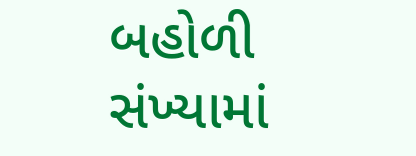બહોળી સંખ્યામાં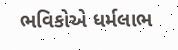ભવિકોએ ધર્મલાભ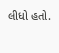લીધો હતો.